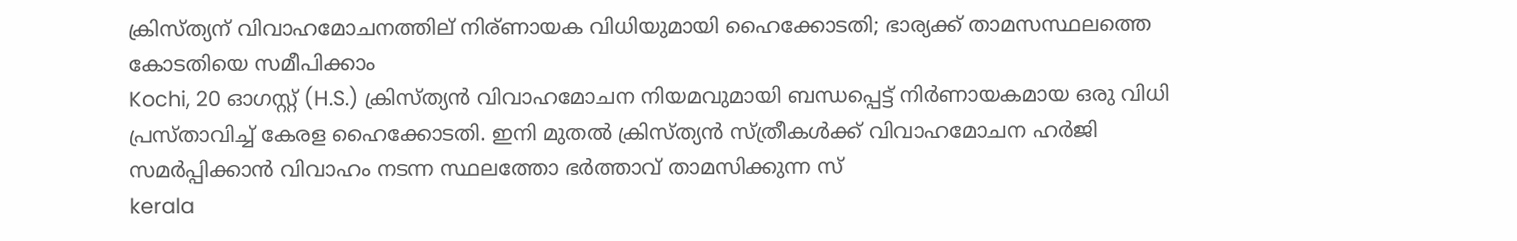ക്രിസ്ത്യന് വിവാഹമോചനത്തില് നിര്ണായക വിധിയുമായി ഹൈക്കോടതി; ഭാര്യക്ക് താമസസ്ഥലത്തെ കോടതിയെ സമീപിക്കാം
Kochi, 20 ഓഗസ്റ്റ് (H.S.) ക്രിസ്ത്യന്‍ വിവാഹമോചന നിയമവുമായി ബന്ധപ്പെട്ട് നിര്‍ണായകമായ ഒരു വിധി പ്രസ്താവിച്ച് കേരള ഹൈക്കോടതി. ഇനി മുതല്‍ ക്രിസ്ത്യന്‍ സ്ത്രീകള്‍ക്ക് വിവാഹമോചന ഹര്‍ജി സമര്‍പ്പിക്കാന്‍ വിവാഹം നടന്ന സ്ഥലത്തോ ഭര്‍ത്താവ് താമസിക്കുന്ന സ്
kerala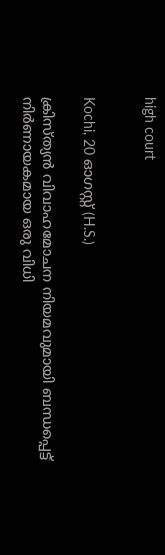high court


Kochi, 20 ഓഗസ്റ്റ് (H.S.)

ക്രിസ്ത്യന്‍ വിവാഹമോചന നിയമവുമായി ബന്ധപ്പെട്ട് നിര്‍ണായകമായ ഒരു വിധി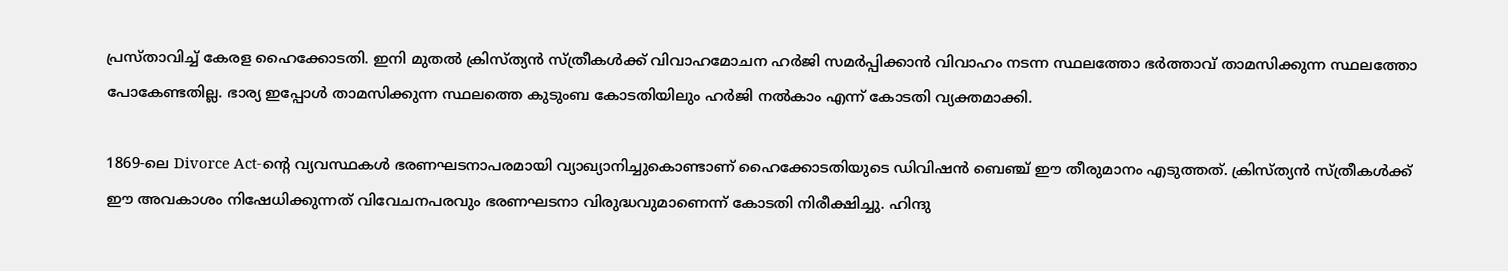പ്രസ്താവിച്ച് കേരള ഹൈക്കോടതി. ഇനി മുതല്‍ ക്രിസ്ത്യന്‍ സ്ത്രീകള്‍ക്ക് വിവാഹമോചന ഹര്‍ജി സമര്‍പ്പിക്കാന്‍ വിവാഹം നടന്ന സ്ഥലത്തോ ഭര്‍ത്താവ് താമസിക്കുന്ന സ്ഥലത്തോ പോകേണ്ടതില്ല. ഭാര്യ ഇപ്പോള്‍ താമസിക്കുന്ന സ്ഥലത്തെ കുടുംബ കോടതിയിലും ഹര്‍ജി നല്‍കാം എന്ന് കോടതി വ്യക്തമാക്കി.

1869-ലെ Divorce Act-ന്റെ വ്യവസ്ഥകള്‍ ഭരണഘടനാപരമായി വ്യാഖ്യാനിച്ചുകൊണ്ടാണ് ഹൈക്കോടതിയുടെ ഡിവിഷന്‍ ബെഞ്ച് ഈ തീരുമാനം എടുത്തത്. ക്രിസ്ത്യന്‍ സ്ത്രീകള്‍ക്ക് ഈ അവകാശം നിഷേധിക്കുന്നത് വിവേചനപരവും ഭരണഘടനാ വിരുദ്ധവുമാണെന്ന് കോടതി നിരീക്ഷിച്ചു. ഹിന്ദു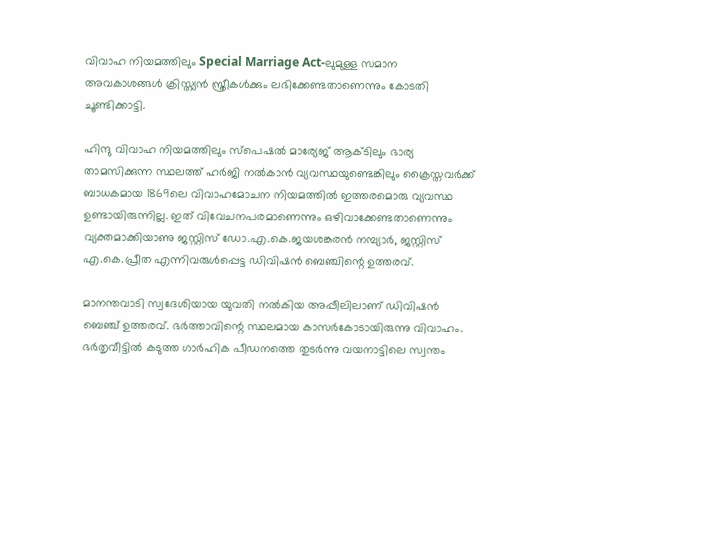വിവാഹ നിയമത്തിലും Special Marriage Act-ലുമുള്ള സമാന അവകാശങ്ങള്‍ ക്രിസ്ത്യന്‍ സ്ത്രീകള്‍ക്കും ലഭിക്കേണ്ടതാണെന്നും കോടതി ചൂണ്ടിക്കാട്ടി.

ഹിന്ദു വിവാഹ നിയമത്തിലും സ്‌പെഷല്‍ മാര്യേജ് ആക്ടിലും ഭാര്യ താമസിക്കുന്ന സ്ഥലത്ത് ഹര്‍ജി നല്‍കാന്‍ വ്യവസ്ഥയുണ്ടെങ്കിലും ക്രൈസ്തവര്‍ക്ക് ബാധകമായ 1869ലെ വിവാഹമോചന നിയമത്തില്‍ ഇത്തരമൊരു വ്യവസ്ഥ ഉണ്ടായിരുന്നില്ല. ഇത് വിവേചനപരമാണെന്നും ഒഴിവാക്കേണ്ടതാണെന്നും വ്യക്തമാക്കിയാണു ജസ്റ്റിസ് ഡോ.എ.കെ.ജയശങ്കരന്‍ നമ്പ്യാര്‍, ജസ്റ്റിസ് എ.കെ.പ്രീത എന്നിവരുള്‍പ്പെട്ട ഡിവിഷന്‍ ബെഞ്ചിന്റെ ഉത്തരവ്.

മാനന്തവാടി സ്വദേശിയായ യുവതി നല്‍കിയ അപ്പീലിലാണ് ഡിവിഷന്‍ ബെഞ്ച് ഉത്തരവ്. ഭര്‍ത്താവിന്റെ സ്ഥലമായ കാസര്‍കോടായിരുന്നു വിവാഹം. ഭര്‍തൃവീട്ടില്‍ കടുത്ത ഗാര്‍ഹിക പീഡനത്തെ തുടര്‍ന്നു വയനാട്ടിലെ സ്വന്തം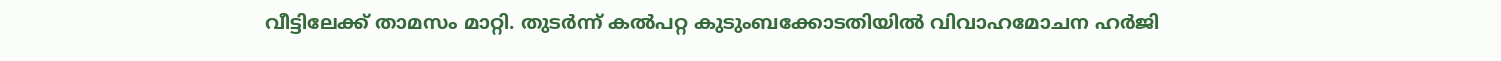വീട്ടിലേക്ക് താമസം മാറ്റി. തുടര്‍ന്ന് കല്‍പറ്റ കുടുംബക്കോടതിയില്‍ വിവാഹമോചന ഹര്‍ജി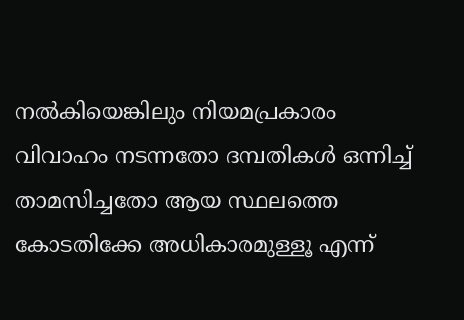നല്‍കിയെങ്കിലും നിയമപ്രകാരം വിവാഹം നടന്നതോ ദമ്പതികള്‍ ഒന്നിച്ച് താമസിച്ചതോ ആയ സ്ഥലത്തെ കോടതിക്കേ അധികാരമുള്ളൂ എന്ന്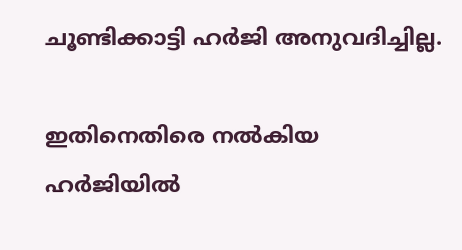ചൂണ്ടിക്കാട്ടി ഹര്‍ജി അനുവദിച്ചില്ല.

ഇതിനെതിരെ നല്‍കിയ ഹര്‍ജിയില്‍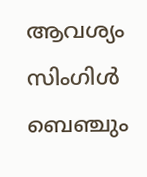ആവശ്യം സിംഗിള്‍ ബെഞ്ചും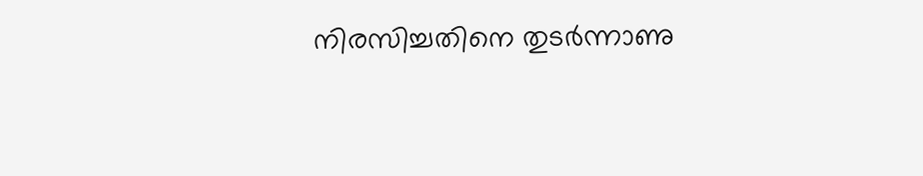നിരസിച്ചതിനെ തുടര്‍ന്നാണു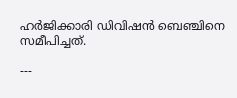ഹര്‍ജിക്കാരി ഡിവിഷന്‍ ബെഞ്ചിനെ സമീപിച്ചത്.

---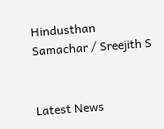Hindusthan Samachar / Sreejith S


Latest News